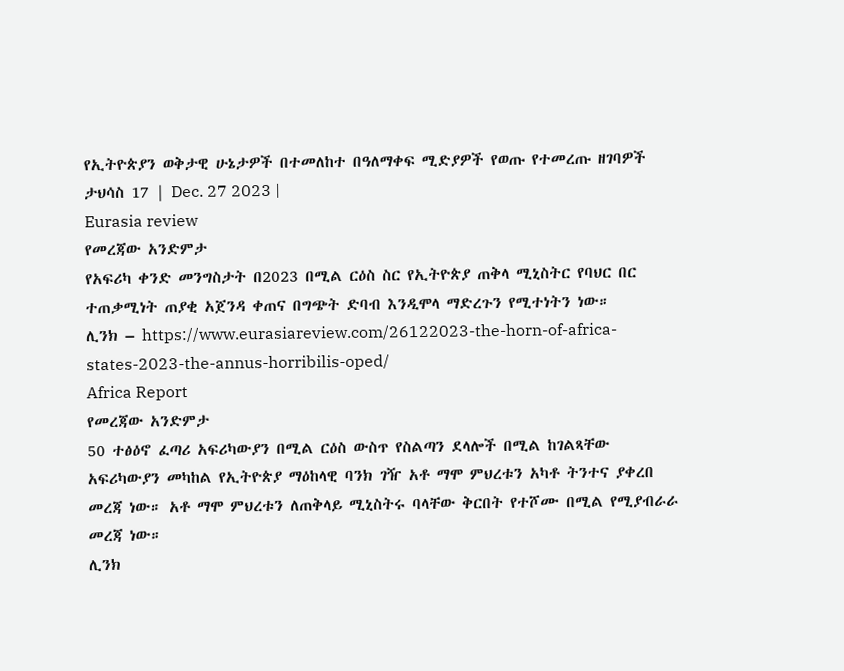የኢትዮጵያን ወቅታዊ ሁኔታዎች በተመለከተ በዓለማቀፍ ሚድያዎች የወጡ የተመረጡ ዘገባዎች
ታህሳስ 17 | Dec. 27 2023 |
Eurasia review
የመረጃው አንድምታ
የአፍሪካ ቀንድ መንግስታት በ2023 በሚል ርዕስ ስር የኢትዮጵያ ጠቅላ ሚኒስትር የባህር በር ተጠቃሚነት ጠያቂ አጀንዳ ቀጠና በግጭት ድባብ እንዲሞላ ማድረጉን የሚተነትን ነው።
ሊንክ – https://www.eurasiareview.com/26122023-the-horn-of-africa-states-2023-the-annus-horribilis-oped/
Africa Report
የመረጃው አንድምታ
50 ተፅዕኖ ፈጣሪ አፍሪካውያን በሚል ርዕስ ውስጥ የስልጣን ደላሎች በሚል ከገልጻቸው አፍሪካውያን መካከል የኢትዮጵያ ማዕከላዊ ባንክ ገዥ አቶ ማሞ ምህረቱን አካቶ ትንተና ያቀረበ መረጃ ነው። አቶ ማሞ ምህረቱን ለጠቅላይ ሚኒስትሩ ባላቸው ቅርበት የተሾሙ በሚል የሚያብራራ መረጃ ነው።
ሊንክ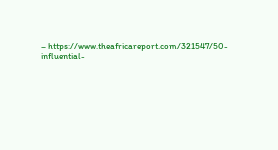– https://www.theafricareport.com/321547/50-influential-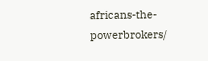africans-the-powerbrokers/